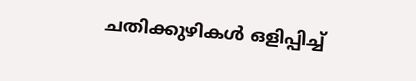ചതിക്കുഴികൾ ഒളിപ്പിച്ച്‌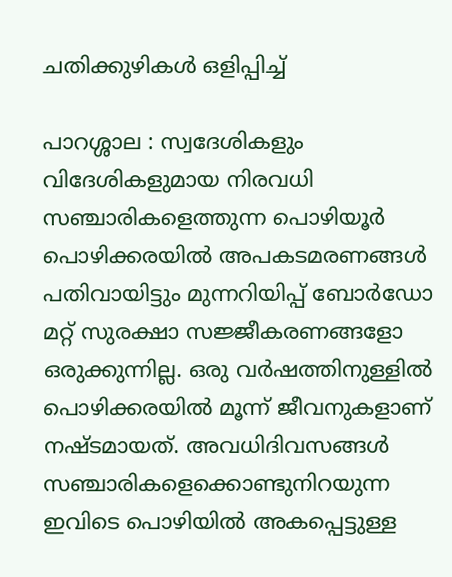ചതിക്കുഴികൾ ഒളിപ്പിച്ച്‌

പാറശ്ശാല : സ്വദേശികളും വിദേശികളുമായ നിരവധി സഞ്ചാരികളെത്തുന്ന പൊഴിയൂർ പൊഴിക്കരയിൽ അപകടമരണങ്ങൾ പതിവായിട്ടും മുന്നറിയിപ്പ് ബോർഡോ മറ്റ് സുരക്ഷാ സജ്ജീകരണങ്ങളോ ഒരുക്കുന്നില്ല. ഒരു വർഷത്തിനുള്ളിൽ പൊഴിക്കരയിൽ മൂന്ന് ജീവനുകളാണ് നഷ്ടമായത്. അവധിദിവസങ്ങൾ സഞ്ചാരികളെക്കൊണ്ടുനിറയുന്ന ഇവിടെ പൊഴിയിൽ അകപ്പെട്ടുള്ള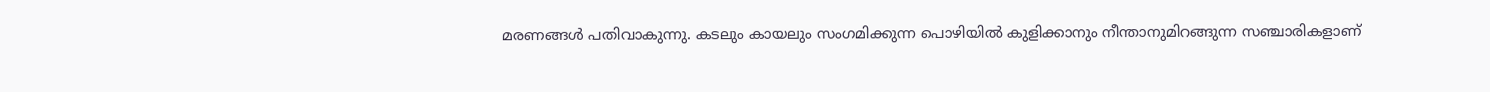മരണങ്ങൾ പതിവാകുന്നു. കടലും കായലും സംഗമിക്കുന്ന പൊഴിയിൽ കുളിക്കാനും നീന്താനുമിറങ്ങുന്ന സഞ്ചാരികളാണ്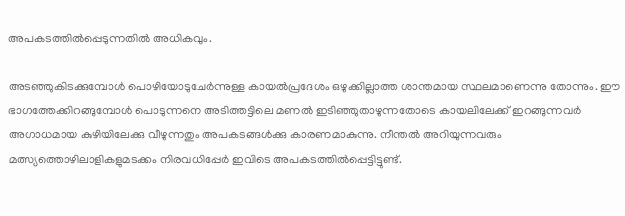അപകടത്തിൽപ്പെടുന്നതിൽ അധികവും.

അടഞ്ഞുകിടക്കുമ്പോൾ പൊഴിയോടുചേർന്നുള്ള കായൽപ്രദേശം ഒഴുക്കില്ലാത്ത ശാന്തമായ സ്ഥലമാണെന്നു തോന്നും. ഈ ഭാഗത്തേക്കിറങ്ങുമ്പോൾ പൊടുന്നനെ അടിത്തട്ടിലെ മണൽ ഇടിഞ്ഞുതാഴുന്നതോടെ കായലിലേക്ക് ഇറങ്ങുന്നവർ അഗാധമായ കുഴിയിലേക്കു വീഴുന്നതും അപകടങ്ങൾക്കു കാരണമാകുന്നു. നീന്തൽ അറിയുന്നവരും മത്സ്യത്തൊഴിലാളികളുമടക്കം നിരവധിപ്പേർ ഇവിടെ അപകടത്തിൽപ്പെട്ടിട്ടുണ്ട്‌.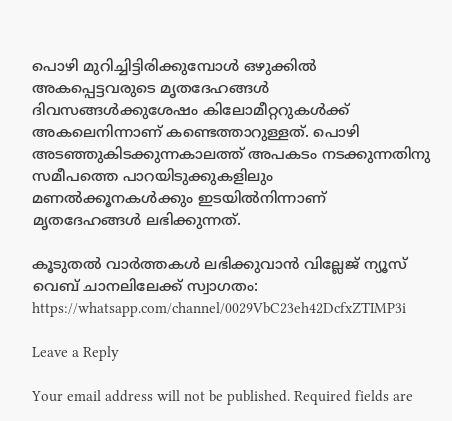പൊഴി മുറിച്ചിട്ടിരിക്കുമ്പോൾ ഒഴുക്കിൽ അകപ്പെട്ടവരുടെ മൃതദേഹങ്ങൾ ദിവസങ്ങൾക്കുശേഷം കിലോമീറ്ററുകൾക്ക് അകലെനിന്നാണ് കണ്ടെത്താറുള്ളത്. പൊഴി അടഞ്ഞുകിടക്കുന്നകാലത്ത് അപകടം നടക്കുന്നതിനു സമീപത്തെ പാറയിടുക്കുകളിലും മണൽക്കൂനകൾക്കും ഇടയിൽനിന്നാണ് മൃതദേഹങ്ങൾ ലഭിക്കുന്നത്.

കൂടുതൽ വാർത്തകൾ ലഭിക്കുവാൻ വില്ലേജ് ന്യൂസ് വെബ് ചാനലിലേക്ക് സ്വാഗതം: https://whatsapp.com/channel/0029VbC23eh42DcfxZTIMP3i

Leave a Reply

Your email address will not be published. Required fields are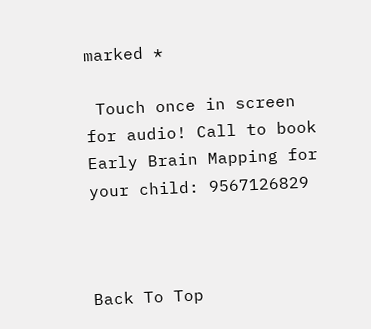marked *

 Touch once in screen for audio! Call to book Early Brain Mapping for your child: 9567126829



Back To Top